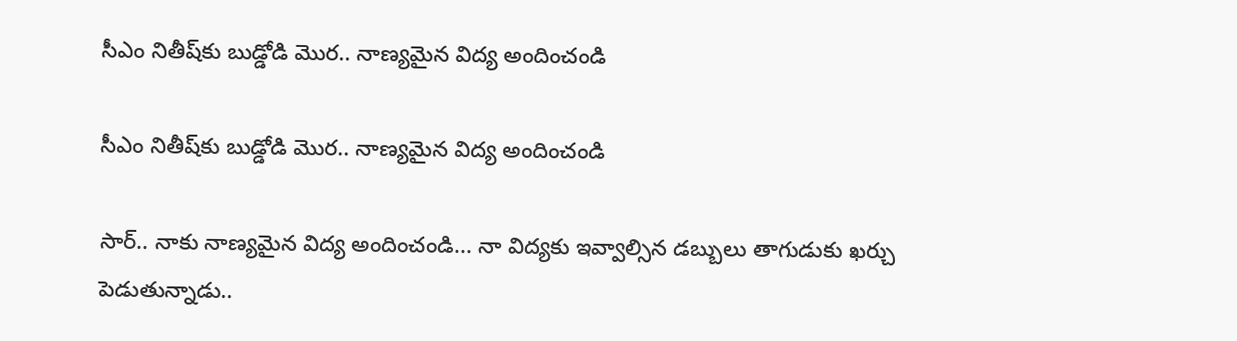సీఎం నితీష్‌‍‌కు బుడ్డోడి మొర.. నాణ్యమైన విద్య అందించండి

సీఎం నితీష్‌‍‌కు బుడ్డోడి మొర.. నాణ్యమైన విద్య అందించండి

సార్.. నాకు నాణ్యమైన విద్య అందించండి... నా విద్యకు ఇవ్వాల్సిన డబ్బులు తాగుడుకు ఖర్చు పెడుతున్నాడు..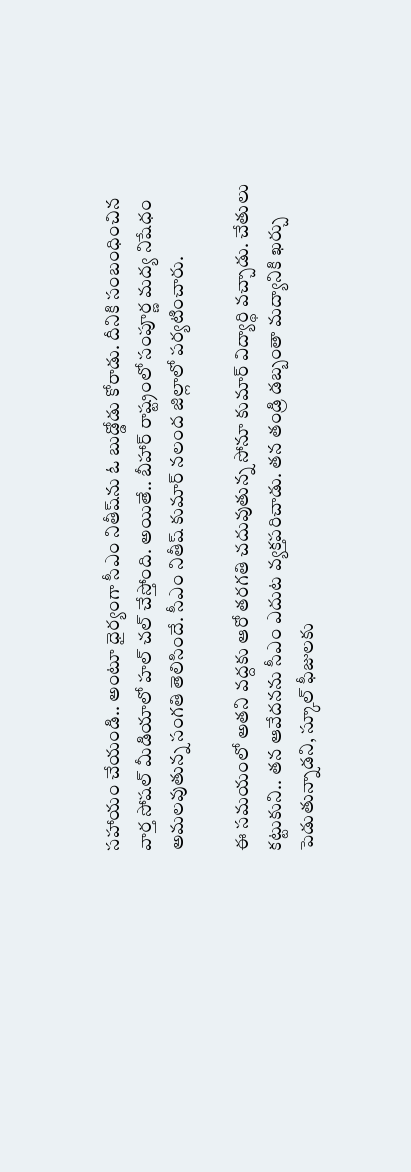సహాయం చేయండి.. అంటూ ధైర్యంగా సీఎం నితీష్‌‌ను ఓ బుడ్డోడు కోరాడు. దీనికి సంబంధించిన వార్త సోషల్ మీడియాలో హల్ చల్ చేస్తోంది. అయితే.. బీహార్ రాష్ట్రంలో సంపూర్ణ మద్య నిషేధం అమలవుతున్న సంగతి తెలిసిందే. సీఎం నితీష్ కుమార్ నలంద జిల్లాలో పర్యటించారు.

ఈ సమయంలో అతని వద్దకు ఆరో తరగతి చదువుతున్న సోనూ కుమార్ విద్యార్థి వచ్చాడు. చేతులు కట్టుకుని.. తన ఆవేదనను సీఎం ఎదుట వ్యక్తపరిచాడు. తన తండ్రి డబ్బంతా మద్యానికి ఖర్చు పెడుతున్నాడని, స్కూల్ ఫీజులకు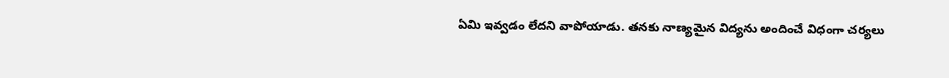ఏమి ఇవ్వడం లేదని వాపోయాడు. తనకు నాణ్యమైన విద్యను అందించే విధంగా చర్యలు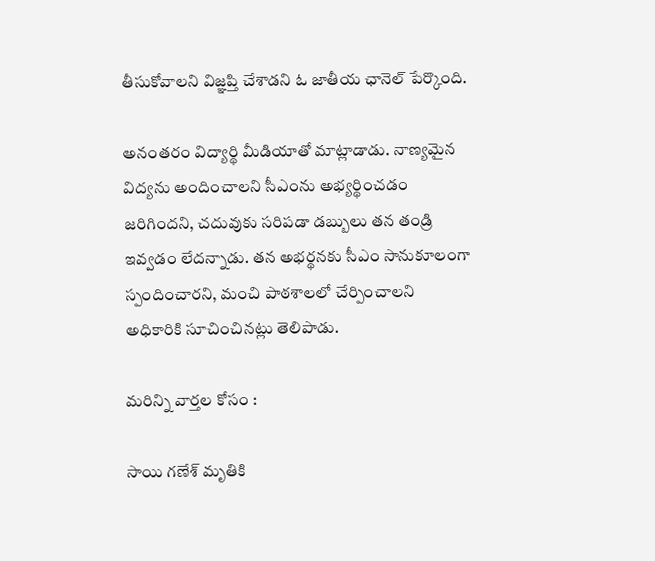తీసుకోవాలని విజ్ఞప్తి చేశాడని ఓ జాతీయ ఛానెల్ పేర్కొంది.

అనంతరం విద్యార్థి మీడియాతో మాట్లాడాడు. నాణ్యమైన విద్యను అందించాలని సీఎంను అభ్యర్థించడం జరిగిందని, చదువుకు సరిపడా డబ్బులు తన తండ్రి ఇవ్వడం లేదన్నాడు. తన అభర్థనకు సీఎం సానుకూలంగా స్పందించారని, మంచి పాఠశాలలో చేర్పించాలని అధికారికి సూచించినట్లు తెలిపాడు.

మరిన్ని వార్తల కోసం :

సాయి గణేశ్ మృతికి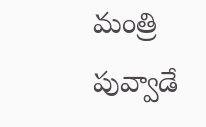మంత్రి పువ్వాడే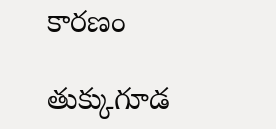కారణం

తుక్కుగూడ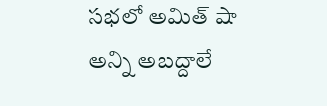సభలో అమిత్ షా అన్ని అబద్దాలే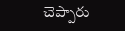చెప్పారు